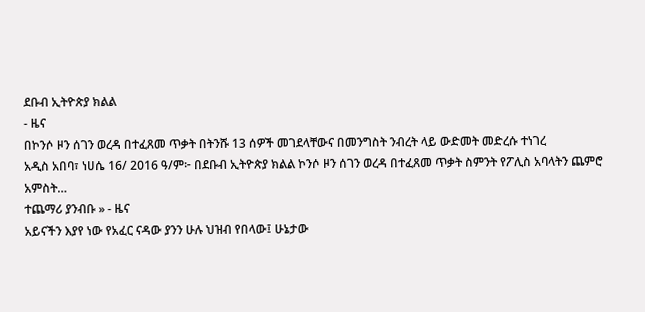ደቡብ ኢትዮጵያ ክልል
- ዜና
በኮንሶ ዞን ሰገን ወረዳ በተፈጸመ ጥቃት በትንሹ 13 ሰዎች መገደላቸውና በመንግስት ንብረት ላይ ውድመት መድረሱ ተነገረ
አዲስ አበባ፣ ነሀሴ 16/ 2016 ዓ/ም፦ በደቡብ ኢትዮጵያ ክልል ኮንሶ ዞን ሰገን ወረዳ በተፈጸመ ጥቃት ስምንት የፖሊስ አባላትን ጨምሮ አምስት…
ተጨማሪ ያንብቡ » - ዜና
አይናችን እያየ ነው የአፈር ናዳው ያንን ሁሉ ህዝብ የበላው፤ ሁኔታው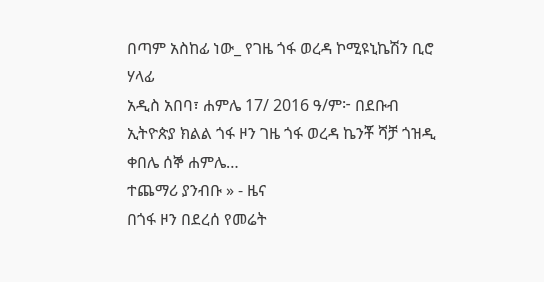በጣም አስከፊ ነው_ የገዜ ጎፋ ወረዳ ኮሚዩኒኬሽን ቢሮ ሃላፊ
አዲስ አበባ፣ ሐምሌ 17/ 2016 ዓ/ም፦ በደቡብ ኢትዮጵያ ክልል ጎፋ ዞን ገዜ ጎፋ ወረዳ ኬንቾ ሻቻ ጎዝዲ ቀበሌ ሰኞ ሐምሌ…
ተጨማሪ ያንብቡ » - ዜና
በጎፋ ዞን በደረሰ የመሬት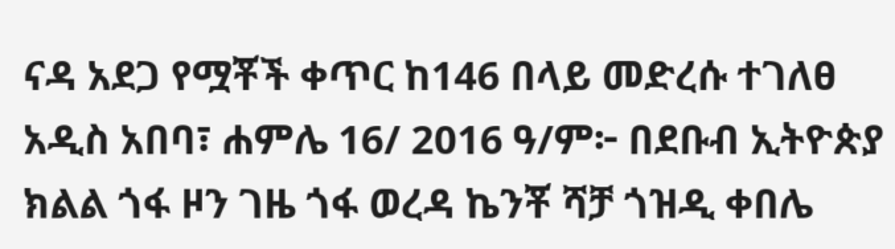ናዳ አደጋ የሟቾች ቀጥር ከ146 በላይ መድረሱ ተገለፀ
አዲስ አበባ፣ ሐምሌ 16/ 2016 ዓ/ም፦ በደቡብ ኢትዮጵያ ክልል ጎፋ ዞን ገዜ ጎፋ ወረዳ ኬንቾ ሻቻ ጎዝዲ ቀበሌ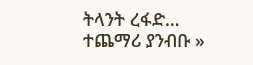ትላንት ረፋድ…
ተጨማሪ ያንብቡ »